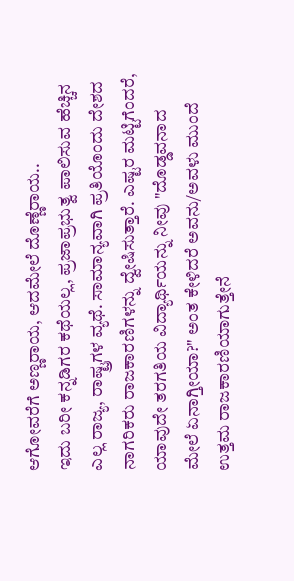ಆಗೋವರೆಗೆ ಅಣ್ಣರಾಯ, ಆದಮೇಲೆ ದೊಣ್ಣೆರಾಯ..
ಇದು ಬರೀ ಕನ್ನಡಿಗರ ಕಥೆಯಲ್ಲ, ಪ್ರಜಾಪ್ರಭುತ್ವ ಪಾಲಿಸುವ ಹೆಚ್ಚಿನ ಎಲ್ಲ ರಾಜ್ಯ, ರಾಷ್ಟ್ರಗಳ ವ್ಯಥೆ. ಸಾಮಾನ್ಯವಾಗಿ ಪ್ರತಿಯೊಂದು ದೇಶದ ನಾಗರಿಕರು ರಾಜಕಾರಣಿಗಳನ್ನು ದ್ವೇಷಿಸುತ್ತಾರೆ. ಎಷ್ಟರ ಮಟ್ಟಿಗೆಂದರೆ, ಯಾವುದೇ ತರಗತಿಯ ವಿದ್ಯಾರ್ಥಿಯನ್ನು ನೀವು "ದೊಡ್ಡವನಾದ ಮೇಲೆ ಏನಾಗ್ತೀಯಾ?" ಅಂತ ಕೇಳಿದರೆ ಅವನು/ಅವಳು ಮುಂದೆ ಉತ್ತಮ ರಾಜಕಾರಣಿಯಾಗುತ್ತೇನೆ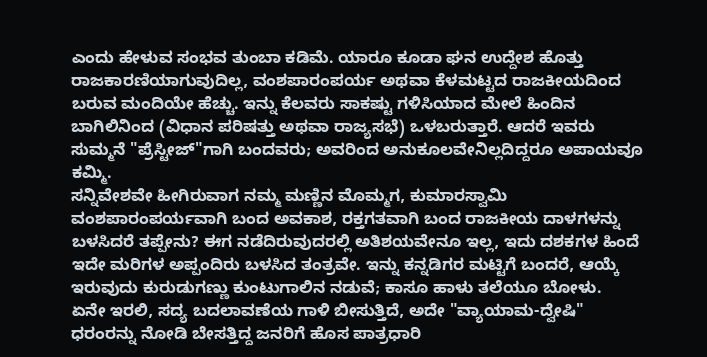ಎಂದು ಹೇಳುವ ಸಂಭವ ತುಂಬಾ ಕಡಿಮೆ. ಯಾರೂ ಕೂಡಾ ಘನ ಉದ್ದೇಶ ಹೊತ್ತು ರಾಜಕಾರಣಿಯಾಗುವುದಿಲ್ಲ, ವಂಶಪಾರಂಪರ್ಯ ಅಥವಾ ಕೆಳಮಟ್ಟದ ರಾಜಕೀಯದಿಂದ ಬರುವ ಮಂದಿಯೇ ಹೆಚ್ಚು. ಇನ್ನು ಕೆಲವರು ಸಾಕಷ್ಟು ಗಳಿಸಿಯಾದ ಮೇಲೆ ಹಿಂದಿನ ಬಾಗಿಲಿನಿಂದ (ವಿಧಾನ ಪರಿಷತ್ತು ಅಥವಾ ರಾಜ್ಯಸಭೆ) ಒಳಬರುತ್ತಾರೆ. ಆದರೆ ಇವರು ಸುಮ್ಮನೆ "ಪ್ರೆಸ್ಟೀಜ್"ಗಾಗಿ ಬಂದವರು; ಅವರಿಂದ ಅನುಕೂಲವೇನಿಲ್ಲದಿದ್ದರೂ ಅಪಾಯವೂ ಕಮ್ಮಿ.
ಸನ್ನಿವೇಶವೇ ಹೀಗಿರುವಾಗ ನಮ್ಮ ಮಣ್ಣಿನ ಮೊಮ್ಮಗ, ಕುಮಾರಸ್ವಾಮಿ ವಂಶಪಾರಂಪರ್ಯವಾಗಿ ಬಂದ ಅವಕಾಶ, ರಕ್ತಗತವಾಗಿ ಬಂದ ರಾಜಕೀಯ ದಾಳಗಳನ್ನು ಬಳಸಿದರೆ ತಪ್ಪೇನು? ಈಗ ನಡೆದಿರುವುದರಲ್ಲಿ ಅತಿಶಯವೇನೂ ಇಲ್ಲ, ಇದು ದಶಕಗಳ ಹಿಂದೆ ಇದೇ ಮರಿಗಳ ಅಪ್ಪಂದಿರು ಬಳಸಿದ ತಂತ್ರವೇ. ಇನ್ನು ಕನ್ನಡಿಗರ ಮಟ್ಟಿಗೆ ಬಂದರೆ, ಆಯ್ಕೆ ಇರುವುದು ಕುರುಡುಗಣ್ಣು ಕುಂಟುಗಾಲಿನ ನಡುವೆ; ಕಾಸೂ ಹಾಳು ತಲೆಯೂ ಬೋಳು.
ಏನೇ ಇರಲಿ, ಸದ್ಯ ಬದಲಾವಣೆಯ ಗಾಳಿ ಬೀಸುತ್ತಿದೆ, ಅದೇ "ವ್ಯಾಯಾಮ-ದ್ವೇಷಿ" ಧರಂರನ್ನು ನೋಡಿ ಬೇಸತ್ತಿದ್ದ ಜನರಿಗೆ ಹೊಸ ಪಾತ್ರಧಾರಿ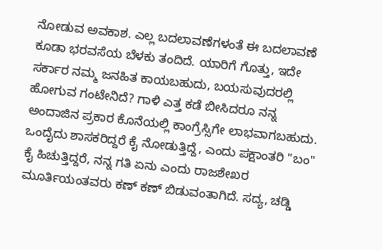ನೋಡುವ ಅವಕಾಶ. ಎಲ್ಲ ಬದಲಾವಣೆಗಳಂತೆ ಈ ಬದಲಾವಣೆ ಕೂಡಾ ಭರವಸೆಯ ಬೆಳಕು ತಂದಿದೆ. ಯಾರಿಗೆ ಗೊತ್ತು, ಇದೇ ಸರ್ಕಾರ ನಮ್ಮ ಜನಹಿತ ಕಾಯಬಹುದು, ಬಯಸುವುದರಲ್ಲಿ ಹೋಗುವ ಗಂಟೇನಿದೆ? ಗಾಳಿ ಎತ್ತ ಕಡೆ ಬೀಸಿದರೂ ನನ್ನ ಅಂದಾಜಿನ ಪ್ರಕಾರ ಕೊನೆಯಲ್ಲಿ ಕಾಂಗ್ರೆಸ್ಸಿಗೇ ಲಾಭವಾಗಬಹುದು. ಒಂದೈದು ಶಾಸಕರಿದ್ದರೆ ಕೈ ನೋಡುತ್ತಿದ್ದೆ, ಎಂದು ಪಕ್ಷಾಂತರಿ "ಬಂ" ಕೈ ಹಿಚುತ್ತಿದ್ದರೆ, ನನ್ನ ಗತಿ ಏನು ಎಂದು ರಾಜಶೇಖರ ಮೂರ್ತಿಯಂತವರು ಕಣ್ ಕಣ್ ಬಿಡುವಂತಾಗಿದೆ. ಸದ್ಯ, ಚಡ್ಡಿ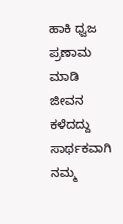ಹಾಕಿ ಧ್ವಜ ಪ್ರಣಾಮ ಮಾಡಿ ಜೀವನ ಕಳೆದದ್ದು ಸಾರ್ಥಕವಾಗಿ ನಮ್ಮ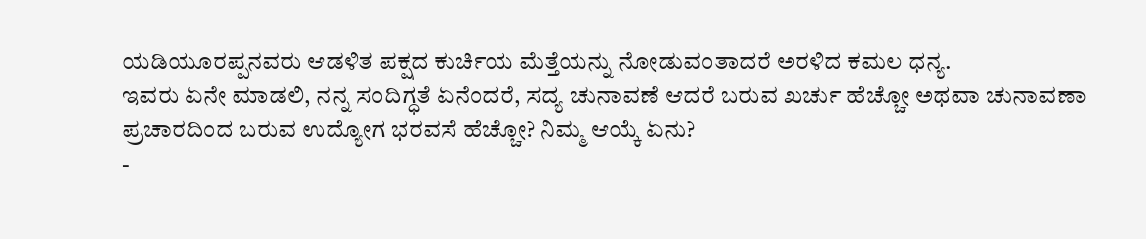ಯಡಿಯೂರಪ್ಪನವರು ಆಡಳಿತ ಪಕ್ಷದ ಕುರ್ಚಿಯ ಮೆತ್ತೆಯನ್ನು ನೋಡುವಂತಾದರೆ ಅರಳಿದ ಕಮಲ ಧನ್ಯ.
ಇವರು ಏನೇ ಮಾಡಲಿ, ನನ್ನ ಸಂದಿಗ್ಧತೆ ಏನೆಂದರೆ, ಸದ್ಯ ಚುನಾವಣೆ ಆದರೆ ಬರುವ ಖರ್ಚು ಹೆಚ್ಚೋ ಅಥವಾ ಚುನಾವಣಾ ಪ್ರಚಾರದಿಂದ ಬರುವ ಉದ್ಯೋಗ ಭರವಸೆ ಹೆಚ್ಚೋ? ನಿಮ್ಮ ಆಯ್ಕೆ ಏನು?
-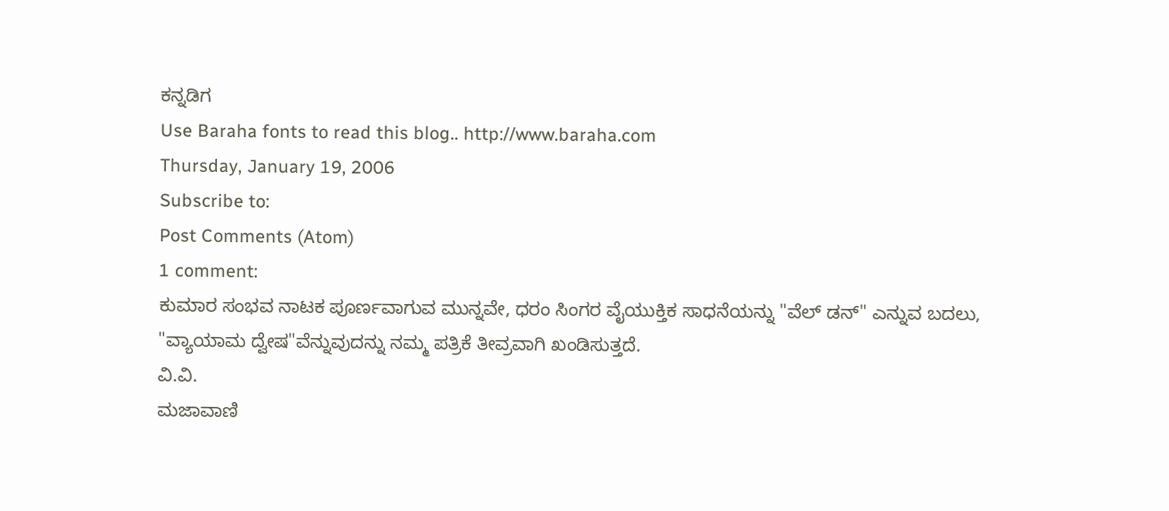ಕನ್ನಡಿಗ
Use Baraha fonts to read this blog.. http://www.baraha.com
Thursday, January 19, 2006
Subscribe to:
Post Comments (Atom)
1 comment:
ಕುಮಾರ ಸಂಭವ ನಾಟಕ ಪೂರ್ಣವಾಗುವ ಮುನ್ನವೇ, ಧರಂ ಸಿಂಗರ ವೈಯುಕ್ತಿಕ ಸಾಧನೆಯನ್ನು "ವೆಲ್ ಡನ್" ಎನ್ನುವ ಬದಲು, "ವ್ಯಾಯಾಮ ದ್ವೇಷ"ವೆನ್ನುವುದನ್ನು ನಮ್ಮ ಪತ್ರಿಕೆ ತೀವ್ರವಾಗಿ ಖಂಡಿಸುತ್ತದೆ.
ವಿ.ವಿ.
ಮಜಾವಾಣಿ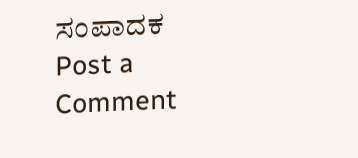ಸಂಪಾದಕ
Post a Comment